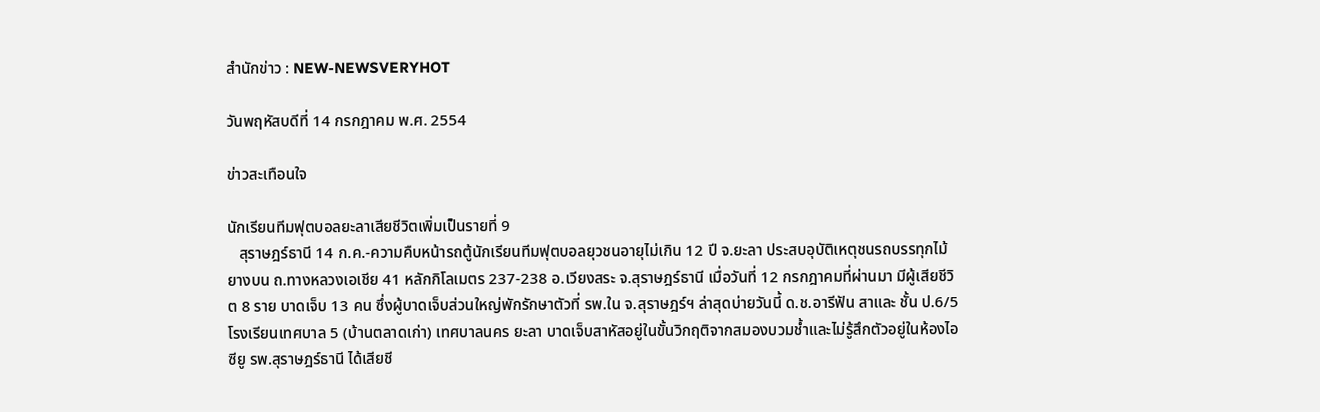สำนักข่าว : NEW-NEWSVERYHOT

วันพฤหัสบดีที่ 14 กรกฎาคม พ.ศ. 2554

ข่าวสะเทือนใจ

นักเรียนทีมฟุตบอลยะลาเสียชีวิตเพิ่มเป็นรายที่ 9
   สุราษฎร์ธานี 14 ก.ค.-ความคืบหน้ารถตู้นักเรียนทีมฟุตบอลยุวชนอายุไม่เกิน 12 ปี จ.ยะลา ประสบอุบัติเหตุชนรถบรรทุกไม้ยางบน ถ.ทางหลวงเอเชีย 41 หลักกิโลเมตร 237-238 อ.เวียงสระ จ.สุราษฎร์ธานี เมื่อวันที่ 12 กรกฎาคมที่ผ่านมา มีผู้เสียชีวิต 8 ราย บาดเจ็บ 13 คน ซึ่งผู้บาดเจ็บส่วนใหญ่พักรักษาตัวที่ รพ.ใน จ.สุราษฎร์ฯ ล่าสุดบ่ายวันนี้ ด.ช.อารีฟัน สาและ ชั้น ป.6/5 โรงเรียนเทศบาล 5 (บ้านตลาดเก่า) เทศบาลนคร ยะลา บาดเจ็บสาหัสอยู่ในขั้นวิกฤติจากสมองบวมช้ำและไม่รู้สึกตัวอยู่ในห้องไอซียู รพ.สุราษฎร์ธานี ได้เสียชี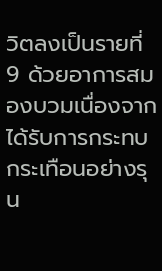วิตลงเป็นรายที่ 9 ด้วยอาการสมองบวมเนื่องจากได้รับการกระทบกระเทือนอย่างรุน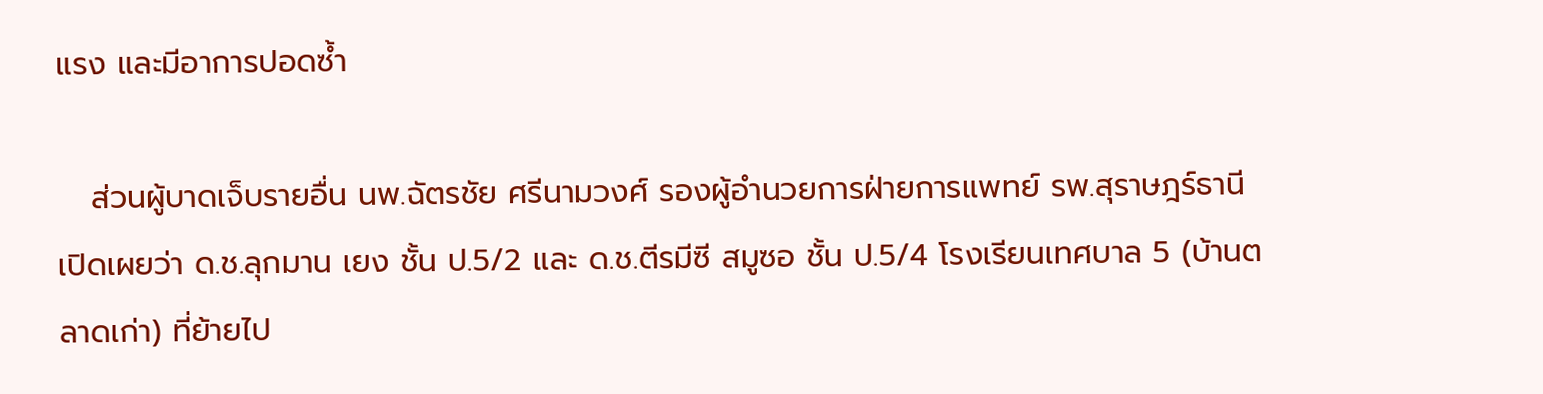แรง และมีอาการปอดซ้ำ

   ส่วนผู้บาดเจ็บรายอื่น นพ.ฉัตรชัย ศรีนามวงศ์ รองผู้อำนวยการฝ่ายการแพทย์ รพ.สุราษฎร์ธานี เปิดเผยว่า ด.ช.ลุกมาน เยง ชั้น ป.5/2 และ ด.ช.ตีรมีซี สมูซอ ชั้น ป.5/4 โรงเรียนเทศบาล 5 (บ้านตลาดเก่า) ที่ย้ายไป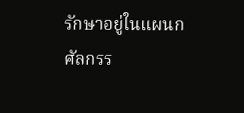รักษาอยู่ในแผนกศัลกรร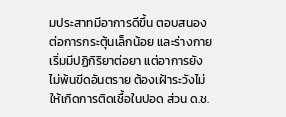มประสาทมีอาการดีขึ้น ตอบสนองต่อการกระตุ้นเล็กน้อย และร่างกายเริ่มมีปฏิกิริยาต่อยา แต่อาการยังไม่พ้นขีดอันตราย ต้องเฝ้าระวังไม่ให้เกิดการติดเชื้อในปอด ส่วน ด.ช.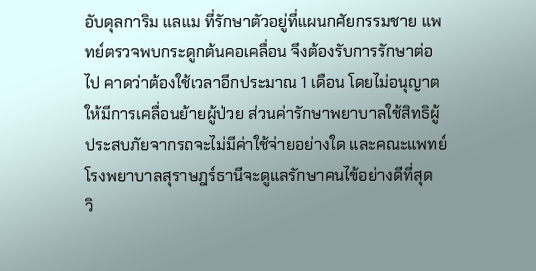อับดุลการิม แลแม ที่รักษาตัวอยู่ที่แผนกศัยกรรมชาย แพทย์ตรวจพบกระดูกต้นคอเคลื่อน จึงต้องรับการรักษาต่อไป คาดว่าต้องใช้เวลาอีกประมาณ 1 เดือน โดยไม่อนุญาตให้มีการเคลื่อนย้ายผู้ป่วย ส่วนค่ารักษาพยาบาลใช้สิทธิผู้ประสบภัยจากรถจะไม่มีค่าใช้จ่ายอย่างใด และคณะแพทย์โรงพยาบาลสุราษฎร์ธานีจะดูแลรักษาคนไข้อย่างดีที่สุด
วิ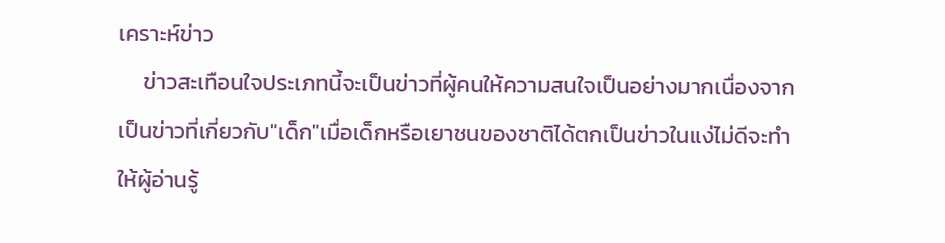เคราะห์ข่าว
     ข่าวสะเทือนใจประเภทนี้จะเป็นข่าวที่ผู้คนให้ความสนใจเป็นอย่างมากเนื่องจากเป็นข่าวที่เกี่ยวกับ"เด็ก"เมื่อเด็กหรือเยาชนของชาติได้ตกเป็นข่าวในแง่ไม่ดีจะทำให้ผู้อ่านรู้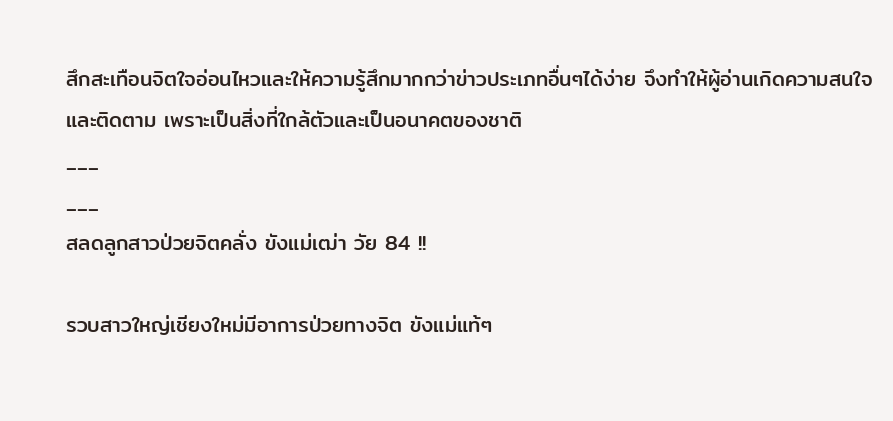สึกสะเทือนจิตใจอ่อนไหวและให้ความรู้สึกมากกว่าข่าวประเภทอื่นๆได้ง่าย จึงทำให้ผู้อ่านเกิดความสนใจและติดตาม เพราะเป็นสิ่งที่ใกล้ตัวและเป็นอนาคตของชาติ
___
___
สลดลูกสาวป่วยจิตคลั่ง ขังแม่เฒ่า วัย 84 !!

รวบสาวใหญ่เชียงใหม่มีอาการป่วยทางจิต ขังแม่แท้ๆ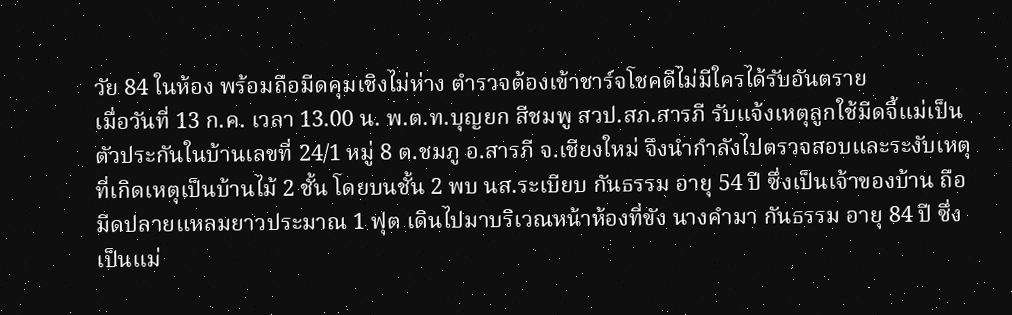วัย 84 ในห้อง พร้อมถือมีดคุมเชิงไม่ห่าง ตำรวจต้องเข้าชาร์จโชคดีไม่มีใครได้รับอันตราย
เมื่อวันที่ 13 ก.ค. เวลา 13.00 น. พ.ต.ท.บุญยก สีชมพู สวป.สภ.สารภี รับแจ้งเหตุลูกใช้มีดจี้แม่เป็นตัวประกันในบ้านเลขที่ 24/1 หมู่ 8 ต.ชมภู อ.สารภี จ.เชียงใหม่ จึงนำกำลังไปตรวจสอบและระงับเหตุ ที่เกิดเหตุเป็นบ้านไม้ 2 ชั้น โดยบนชั้น 2 พบ นส.ระเบียบ กันธรรม อายุ 54 ปี ซึ่งเป็นเจ้าของบ้าน ถือมีดปลายแหลมยาวประมาณ 1 ฟุต เดินไปมาบริเวณหน้าห้องที่ขัง นางคำมา กันธรรม อายุ 84 ปี ซึ่งเป็นแม่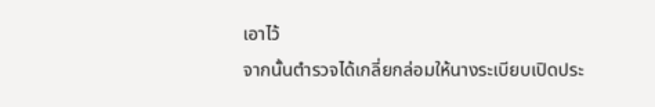เอาไว้
จากนั้นตำรวจได้เกลี่ยกล่อมให้นางระเบียบเปิดประ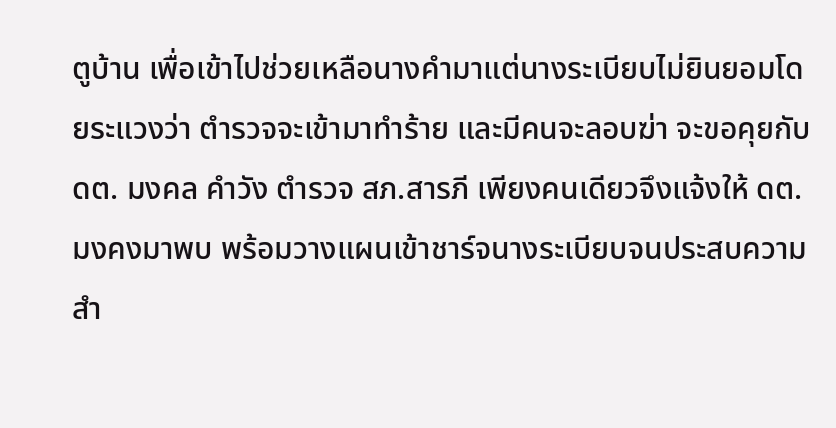ตูบ้าน เพื่อเข้าไปช่วยเหลือนางคำมาแต่นางระเบียบไม่ยินยอมโดยระแวงว่า ตำรวจจะเข้ามาทำร้าย และมีคนจะลอบฆ่า จะขอคุยกับ ดต. มงคล คำวัง ตำรวจ สภ.สารภี เพียงคนเดียวจึงแจ้งให้ ดต. มงคงมาพบ พร้อมวางแผนเข้าชาร์จนางระเบียบจนประสบความสำ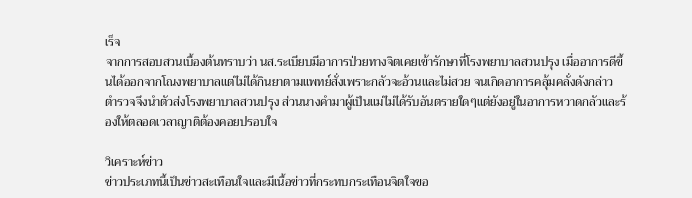เร็จ
จากการสอบสวนเบื้องต้นทราบว่า นส.ระเบียบมีอาการป่วยทางจิตเคยเข้ารักษาที่โรงพยาบาลสวนปรุง เมื่ออาการดีขึ้นได้ออกจากโณงพยาบาลแต่ไม่ได้กินยาตามแพทย์สั่งเพราะกลัวจะอ้วนและไม่สวย จนเกิดอาการคลุ้มคลั่งดังกล่าว ตำรวจจึงนำตัวส่งโรงพยาบาลสวนปรุง ส่วนนางคำมาผู้เป็นแม่ไม่ได้รับอันตรายใดๆแต่ยังอยู่ในอาการหวาดกลัวและร้องให้ตลอดเวลาญาติต้องคอยปรอบใจ

วิเคราะห์ข่าว
ข่าวประเภทนี้เป็นข่าวสะเทือนใจและมีเนื้อข่าวที่กระทบกระเทือนจิตใจขอ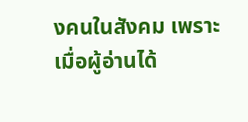งคนในสังคม เพราะเมื่อผู้อ่านได้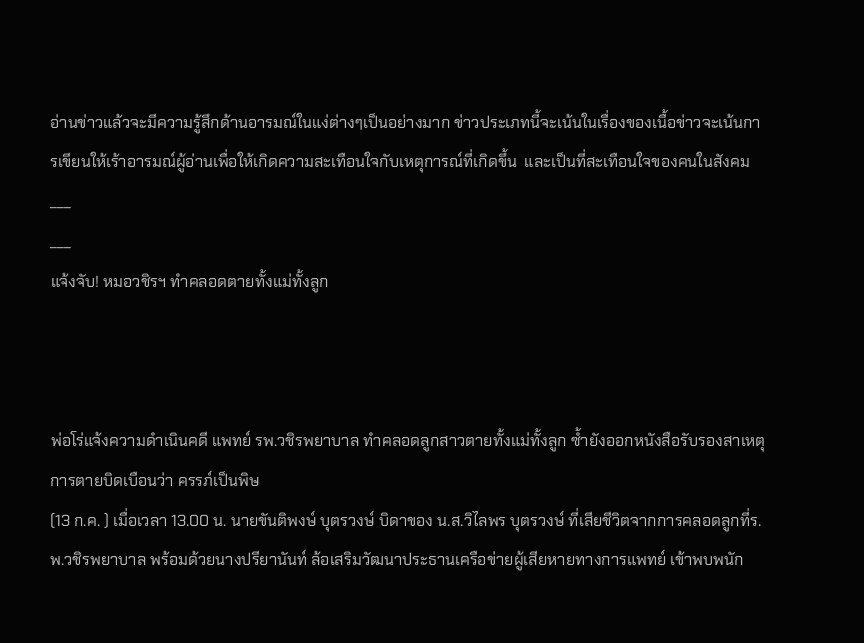อ่านข่าวแล้วจะมีความรู้สึกด้านอารมณ์ในแง่ต่างๆเป็นอย่างมาก ข่าวประเภทนี้จะเน้นในเรื่องของเนื้อข่าวจะเน้นการเขียนให้เร้าอารมณ์ผู้อ่านเพื่อให้เกิดความสะเทือนใจกับเหตุการณ์ที่เกิดขึ้น  และเป็นที่สะเทือนใจของคนในสังคม
___
___
แจ้งจับ! หมอวชิรฯ ทำคลอดตายทั้งแม่ทั้งลูก



พ่อโร่แจ้งความดำเนินคดี แพทย์ รพ.วชิรพยาบาล ทำคลอดลูกสาวตายทั้งแม่ทั้งลูก ซ้ำยังออกหนังสือรับรองสาเหตุการตายบิดเบือนว่า ครรภ์เป็นพิษ
(13 ก.ค. ) เมื่อเวลา 13.00 น. นายขันติพงษ์ บุตรวงษ์ บิดาของ น.ส.วิไลพร บุตรวงษ์ ที่เสียชีวิตจากการคลอดลูกที่ร.พ.วชิรพยาบาล พร้อมด้วยนางปรียานันท์ ล้อเสริมวัฒนาประธานเครือข่ายผู้เสียหายทางการแพทย์ เข้าพบพนัก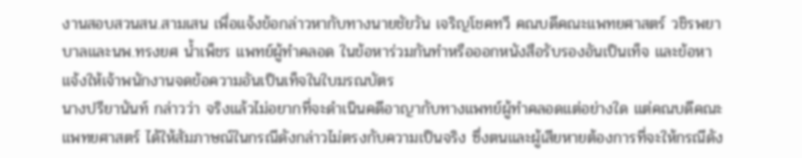งานสอบสวนสน.สามเสน เพื่อแจ้งข้อกล่าวหากับทางนายชัยวัน เจริญโชคทวี คณบดีคณะแพทยศาสตร์ วชิรพยาบาลและนพ.ทรงยศ น้ำเพ็ชร แพทย์ผู้ทำคลอด ในข้อหาร่วมกันทำหรือออกหนังสือรับรองอันเป็นเท็จ และข้อหาแจ้งให้เจ้าพนักงานจดข้อความอันเป็นเท็จในใบมรณบัตร
นางปรียานันท์ กล่าวว่า จริงแล้วไม่อยากที่จะดำเนินคดีอาญากับทางแพทย์ผู้ทำคลอดแต่อย่างใด แต่คณบดีคณะแพทยศาสตร์ ได้ให้สัมภาษณ์ในกรณีดังกล่าวไม่ตรงกับความเป็นจริง ซึ่งตนและผู้เสียหายต้องการที่จะให้กรณีดัง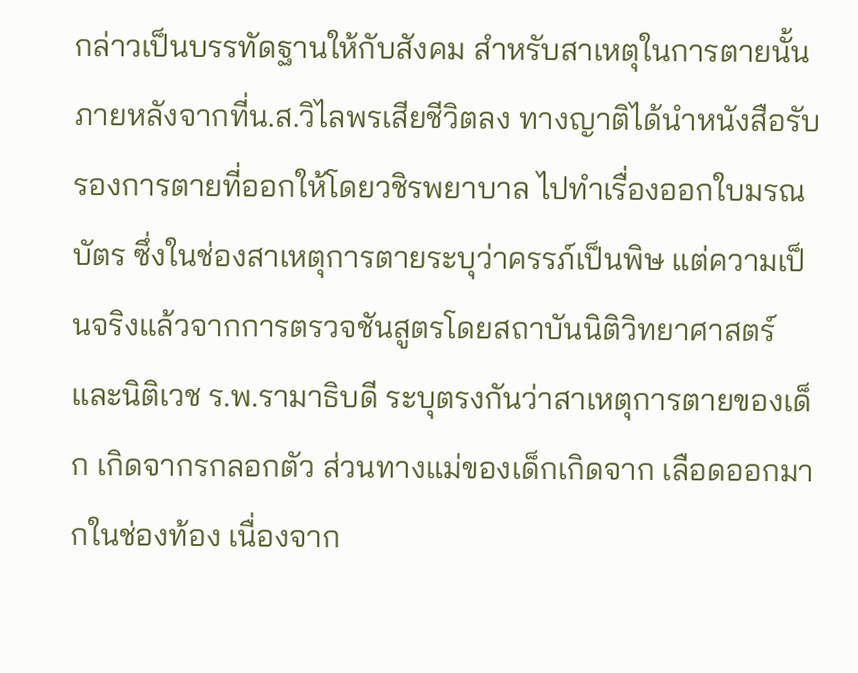กล่าวเป็นบรรทัดฐานให้กับสังคม สำหรับสาเหตุในการตายนั้น ภายหลังจากที่น.ส.วิไลพรเสียชีวิตลง ทางญาติได้นำหนังสือรับรองการตายที่ออกให้โดยวชิรพยาบาล ไปทำเรื่องออกใบมรณบัตร ซึ่งในช่องสาเหตุการตายระบุว่าครรภ์เป็นพิษ แต่ความเป็นจริงแล้วจากการตรวจชันสูตรโดยสถาบันนิติวิทยาศาสตร์และนิติเวช ร.พ.รามาธิบดี ระบุตรงกันว่าสาเหตุการตายของเด็ก เกิดจากรกลอกตัว ส่วนทางแม่ของเด็กเกิดจาก เลือดออกมากในช่องท้อง เนื่องจาก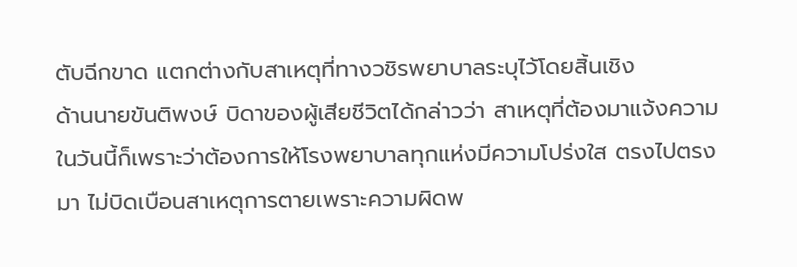ตับฉีกขาด แตกต่างกับสาเหตุที่ทางวชิรพยาบาลระบุไว้โดยสิ้นเชิง
ด้านนายขันติพงษ์ บิดาของผู้เสียชีวิตได้กล่าวว่า สาเหตุที่ต้องมาแจ้งความในวันนี้ก็เพราะว่าต้องการให้โรงพยาบาลทุกแห่งมีความโปร่งใส ตรงไปตรงมา ไม่บิดเบือนสาเหตุการตายเพราะความผิดพ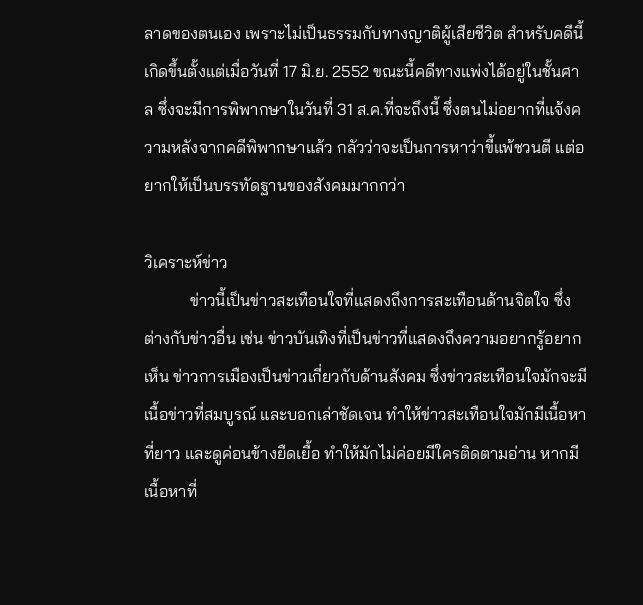ลาดของตนเอง เพราะไม่เป็นธรรมกับทางญาติผู้เสียชีวิต สำหรับคดีนี้เกิดขึ้นตั้งแต่เมื่อวันที่ 17 มิ.ย. 2552 ขณะนี้คดีทางแพ่งได้อยู่ในชั้นศาล ซึ่งจะมีการพิพากษาในวันที่ 31 ส.ค.ที่จะถึงนี้ ซึ่งตนไม่อยากที่แจ้งความหลังจากคดีพิพากษาแล้ว กลัวว่าจะเป็นการหาว่าขี้แพ้ชวนตี แต่อยากให้เป็นบรรทัดฐานของสังคมมากกว่า

วิเคราะห์ข่าว
           ข่าวนี้เป็นข่าวสะเทือนใจที่แสดงถึงการสะเทือนด้านจิตใจ ซึ่งต่างกับข่าวอื่น เช่น ข่าวบันเทิงที่เป็นข่าวที่แสดงถึงความอยากรู้อยากเห็น ข่าวการเมืองเป็นข่าวเกี่ยวกับด้านสังคม ซึ่งข่าวสะเทือนใจมักจะมีเนื้อข่าวที่สมบูรณ์ และบอกเล่าชัดเจน ทำให้ข่าวสะเทือนใจมักมีเนื้อหาที่ยาว และดูค่อนข้างยืดเยื้อ ทำให้มักไม่ค่อยมีใครติดตามอ่าน หากมีเนื้อหาที่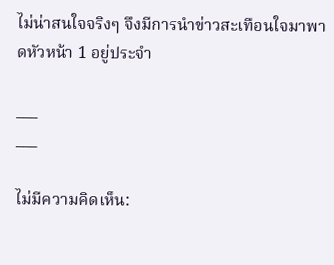ไม่น่าสนใจจริงๆ จึงมีการนำข่าวสะเทือนใจมาพาดหัวหน้า 1 อยู่ประจำ

___
___

ไม่มีความคิดเห็น: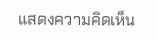แสดงความคิดเห็น